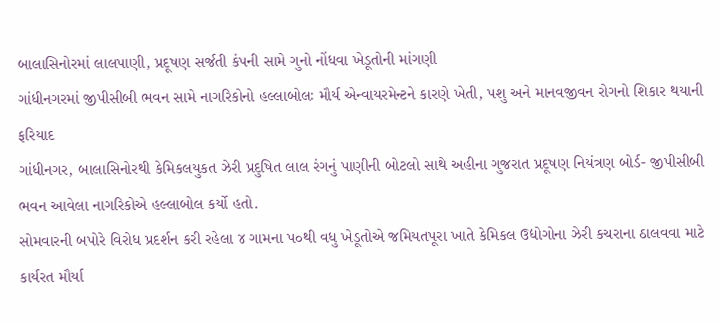બાલાસિનોરમાં લાલપાણી, પ્રદૂષણ સર્જતી કંપની સામે ગુનો નોંધવા ખેડૂતોની માંગણી
ગાંધીનગરમાં જીપીસીબી ભવન સામે નાગરિકોનો હલ્લાબોલઃ મૌર્ય એન્વાયરમેન્ટને કારણે ખેતી, પશુ અને માનવજીવન રોગનો શિકાર થયાની ફરિયાદ
ગાંધીનગર, બાલાસિનોરથી કેમિકલયુકત ઝેરી પ્રદુષિત લાલ રંગનું પાણીની બોટલો સાથે અહીના ગુજરાત પ્રદૂષણ નિયંત્રણ બોર્ડ- જીપીસીબી ભવન આવેલા નાગરિકોએ હલ્લાબોલ કર્યો હતો.
સોમવારની બપોરે વિરોધ પ્રદર્શન કરી રહેલા ૪ ગામના પ૦થી વધુ ખેડૂતોએ જમિયતપૂરા ખાતે કેમિકલ ઉદ્યોગોના ઝેરી કચરાના ઠાલવવા માટે કાર્યરત મૌર્યા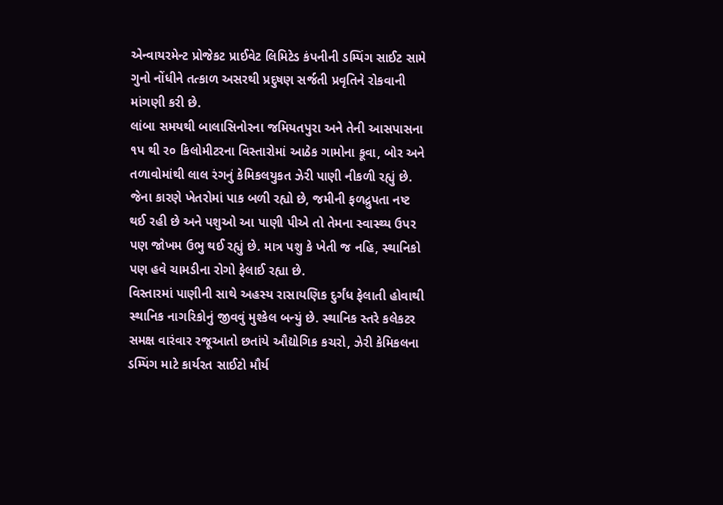એન્વાયરમેન્ટ પ્રોજેકટ પ્રાઈવેટ લિમિટેડ કંપનીની ડમ્પિંગ સાઈટ સામે ગુનો નોંધીને તત્કાળ અસરથી પ્રદુષણ સર્જતી પ્રવૃતિને રોકવાની માંગણી કરી છે.
લાંબા સમયથી બાલાસિનોરના જમિયતપુરા અને તેની આસપાસના ૧પ થી ર૦ કિલોમીટરના વિસ્તારોમાં આઠેક ગામોના કૂવા, બોર અને તળાવોમાંથી લાલ રંગનું કેમિકલયુકત ઝેરી પાણી નીકળી રહ્યું છે. જેના કારણે ખેતરોમાં પાક બળી રહ્યો છે, જમીની ફળદ્રુપતા નષ્ટ થઈ રહી છે અને પશુઓ આ પાણી પીએ તો તેમના સ્વાસ્થ્ય ઉપર પણ જોખમ ઉભુ થઈ રહ્યું છે. માત્ર પશુ કે ખેતી જ નહિ, સ્થાનિકો પણ હવે ચામડીના રોગો ફેલાઈ રહ્યા છે.
વિસ્તારમાં પાણીની સાથે અહસ્ય રાસાયણિક દુર્ગંધ ફેલાતી હોવાથી સ્થાનિક નાગરિકોનું જીવવું મુશ્કેલ બન્યું છે. સ્થાનિક સ્તરે કલેકટર સમક્ષ વારંવાર રજૂઆતો છતાંયે ઔદ્યોગિક કચરો, ઝેરી કેમિકલના ડમ્પિંગ માટે કાર્યરત સાઈટો મૌર્ય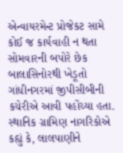એન્વાયરમેન્ટ પ્રોજેકટ સામે કોઈ જ કાર્યવાહી ન થતા સોમવારની બપોરે છેક બાલાસિનોરથી ખેડૂતો ગાંધીનગરમાં જીપીસીબીની કચેરીએ આવી પહોંચ્યા હતા.
સ્થાનિક ગ્રામિણ નાગરિકોએ કહ્યું કે, લાલપાણીને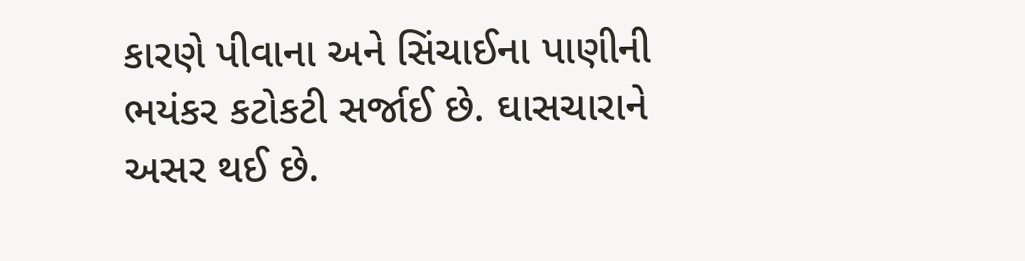કારણે પીવાના અને સિંચાઈના પાણીની ભયંકર કટોકટી સર્જાઈ છે. ઘાસચારાને અસર થઈ છે.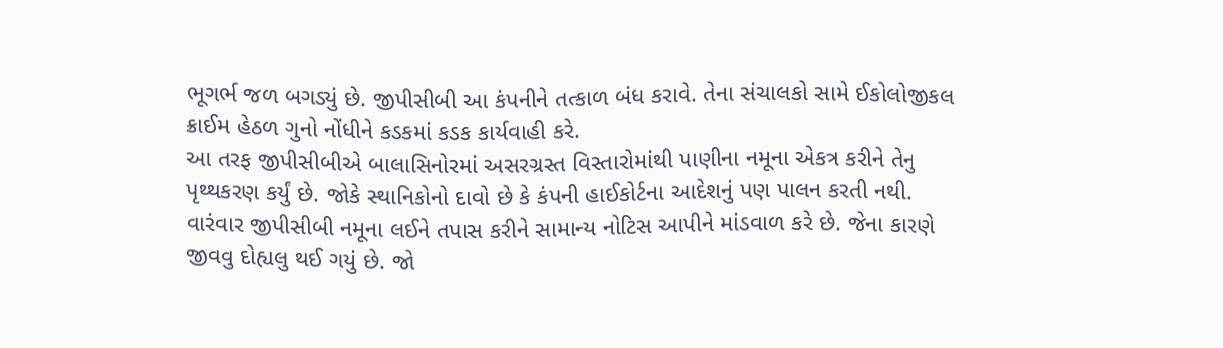ભૂગર્ભ જળ બગડ્યું છે. જીપીસીબી આ કંપનીને તત્કાળ બંધ કરાવે. તેના સંચાલકો સામે ઈકોલોજીકલ ક્રાઈમ હેઠળ ગુનો નોંધીને કડકમાં કડક કાર્યવાહી કરે.
આ તરફ જીપીસીબીએ બાલાસિનોરમાં અસરગ્રસ્ત વિસ્તારોમાંથી પાણીના નમૂના એકત્ર કરીને તેનુ પૃથ્થકરણ કર્યું છે. જોકે સ્થાનિકોનો દાવો છે કે કંપની હાઈકોર્ટના આદેશનું પણ પાલન કરતી નથી. વારંવાર જીપીસીબી નમૂના લઈને તપાસ કરીને સામાન્ય નોટિસ આપીને માંડવાળ કરે છે. જેના કારણે જીવવુ દોહ્યલુ થઈ ગયું છે. જો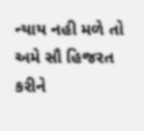ન્યાય નહી મળે તો અમે સૌ હિજરત કરીને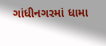ગાંધીનગરમાં ધામા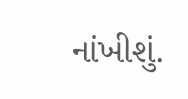નાંખીશું.